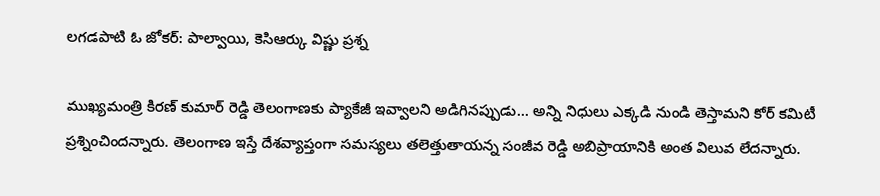లగడపాటి ఓ జోకర్: పాల్వాయి, కెసిఆర్కు విష్ణు ప్రశ్న

ముఖ్యమంత్రి కిరణ్ కుమార్ రెడ్డి తెలంగాణకు ప్యాకేజీ ఇవ్వాలని అడిగినప్పుడు... అన్ని నిధులు ఎక్కడి నుండి తెస్తామని కోర్ కమిటీ ప్రశ్నించిందన్నారు. తెలంగాణ ఇస్తే దేశవ్యాప్తంగా సమస్యలు తలెత్తుతాయన్న సంజీవ రెడ్డి అబిప్రాయానికి అంత విలువ లేదన్నారు.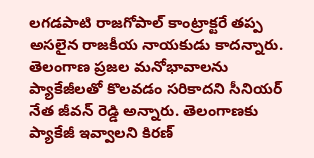లగడపాటి రాజగోపాల్ కాంట్రాక్టరే తప్ప అసలైన రాజకీయ నాయకుడు కాదన్నారు.
తెలంగాణ ప్రజల మనోభావాలను ప్యాకేజీలతో కొలవడం సరికాదని సీనియర్ నేత జీవన్ రెడ్డి అన్నారు. తెలంగాణకు ప్యాకేజీ ఇవ్వాలని కిరణ్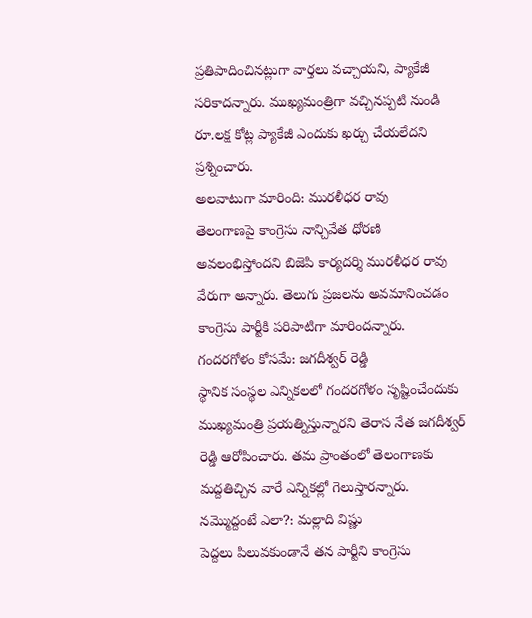ప్రతిపాదించినట్లుగా వార్తలు వచ్చాయని, ప్యాకేజీ సరికాదన్నారు. ముఖ్యమంత్రిగా వచ్చినప్పటి నుండి రూ.లక్ష కోట్ల ప్యాకేజీ ఎందుకు ఖర్చు చేయలేదని ప్రశ్నించారు.
అలవాటుగా మారింది: మురళీధర రావు
తెలంగాణపై కాంగ్రెసు నాన్చివేత ధోరణి అవలంభిస్తోందని బిజెపి కార్యదర్శి మురళీధర రావు వేరుగా అన్నారు. తెలుగు ప్రజలను అవమానించడం కాంగ్రెసు పార్టీకి పరిపాటిగా మారిందన్నారు.
గందరగోళం కోసమే: జగదీశ్వర్ రెడ్డి
స్థానిక సంస్థల ఎన్నికలలో గందరగోళం సృష్టించేందుకు ముఖ్యమంత్రి ప్రయత్నిస్తున్నారని తెరాస నేత జగదీశ్వర్ రెడ్డి ఆరోపించారు. తమ ప్రాంతంలో తెలంగాణకు మద్దతిచ్చిన వారే ఎన్నికల్లో గెలుస్తారన్నారు.
నమ్మొద్దంటే ఎలా?: మల్లాది విష్ణు
పెద్దలు పిలువకుండానే తన పార్టీని కాంగ్రెసు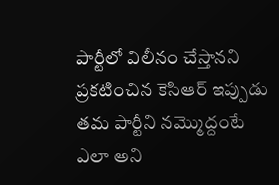పార్టీలో విలీనం చేస్తానని ప్రకటించిన కెసిఆర్ ఇప్పుడు తమ పార్టీని నమ్మొద్దంటే ఎలా అని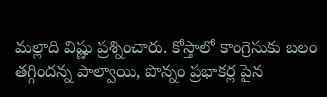మల్లాది విష్ణు ప్రశ్నించారు. కోస్తాలో కాంగ్రెసుకు బలం తగ్గిందన్న పాల్వాయి, పొన్నం ప్రభాకర్ల పైన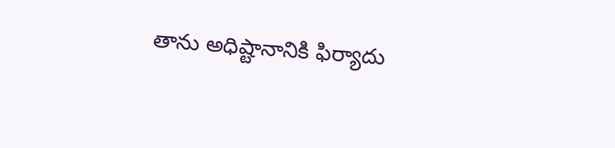తాను అధిష్టానానికి ఫిర్యాదు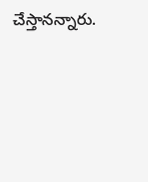చేస్తానన్నారు.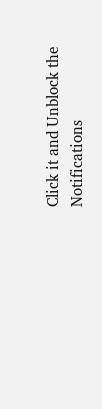Click it and Unblock the Notifications